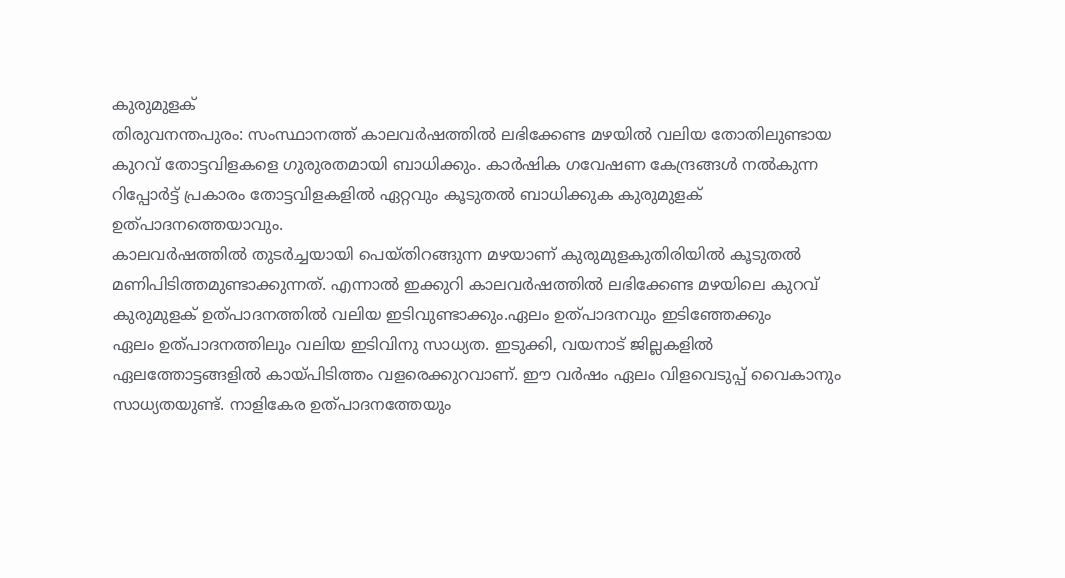കുരുമുളക്
തിരുവനന്തപുരം: സംസ്ഥാനത്ത് കാലവർഷത്തിൽ ലഭിക്കേണ്ട മഴയിൽ വലിയ തോതിലുണ്ടായ കുറവ് തോട്ടവിളകളെ ഗുരുരതമായി ബാധിക്കും. കാർഷിക ഗവേഷണ കേന്ദ്രങ്ങൾ നൽകുന്ന റിപ്പോർട്ട് പ്രകാരം തോട്ടവിളകളിൽ ഏറ്റവും കൂടുതൽ ബാധിക്കുക കുരുമുളക് ഉത്പാദനത്തെയാവും.
കാലവർഷത്തിൽ തുടർച്ചയായി പെയ്തിറങ്ങുന്ന മഴയാണ് കുരുമുളകുതിരിയിൽ കൂടുതൽ മണിപിടിത്തമുണ്ടാക്കുന്നത്. എന്നാൽ ഇക്കുറി കാലവർഷത്തിൽ ലഭിക്കേണ്ട മഴയിലെ കുറവ് കുരുമുളക് ഉത്പാദനത്തിൽ വലിയ ഇടിവുണ്ടാക്കും.ഏലം ഉത്പാദനവും ഇടിഞ്ഞേക്കും
ഏലം ഉത്പാദനത്തിലും വലിയ ഇടിവിനു സാധ്യത. ഇടുക്കി, വയനാട് ജില്ലകളിൽ ഏലത്തോട്ടങ്ങളിൽ കായ്പിടിത്തം വളരെക്കുറവാണ്. ഈ വർഷം ഏലം വിളവെടുപ്പ് വൈകാനും സാധ്യതയുണ്ട്. നാളികേര ഉത്പാദനത്തേയും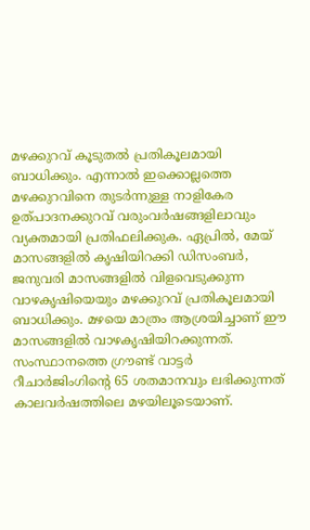മഴക്കുറവ് കൂടുതൽ പ്രതികൂലമായി ബാധിക്കും. എന്നാൽ ഇക്കൊല്ലത്തെ മഴക്കുറവിനെ തുടർന്നുള്ള നാളികേര ഉത്പാദനക്കുറവ് വരുംവർഷങ്ങളിലാവും വ്യക്തമായി പ്രതിഫലിക്കുക. ഏപ്രിൽ, മേയ് മാസങ്ങളിൽ കൃഷിയിറക്കി ഡിസംബർ, ജനുവരി മാസങ്ങളിൽ വിളവെടുക്കുന്ന വാഴകൃഷിയെയും മഴക്കുറവ് പ്രതികൂലമായി ബാധിക്കും. മഴയെ മാത്രം ആശ്രയിച്ചാണ് ഈ മാസങ്ങളിൽ വാഴകൃഷിയിറക്കുന്നത്.
സംസ്ഥാനത്തെ ഗ്രൗണ്ട് വാട്ടർ റീചാർജിംഗിന്റെ 65 ശതമാനവും ലഭിക്കുന്നത് കാലവർഷത്തിലെ മഴയിലൂടെയാണ്.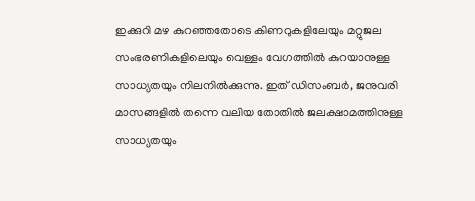ഇക്കുറി മഴ കുറഞ്ഞതോടെ കിണറുകളിലേയും മറ്റുജല സംഭരണികളിലെയും വെള്ളം വേഗത്തിൽ കുറയാനുള്ള സാധ്യതയും നിലനിൽക്കുന്നു. ഇത് ഡിസംബർ, ജനുവരി മാസങ്ങളിൽ തന്നെ വലിയ തോതിൽ ജലക്ഷാമത്തിനുള്ള സാധ്യതയും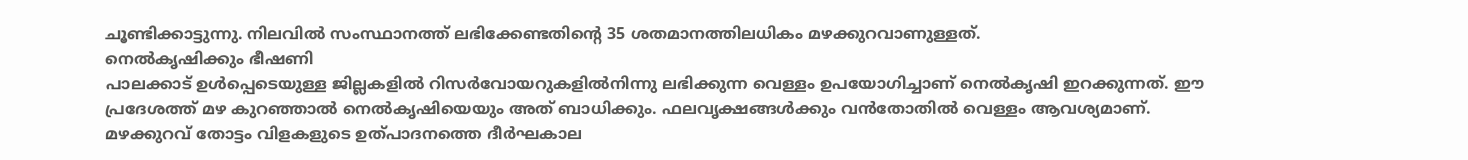ചൂണ്ടിക്കാട്ടുന്നു. നിലവിൽ സംസ്ഥാനത്ത് ലഭിക്കേണ്ടതിന്റെ 35 ശതമാനത്തിലധികം മഴക്കുറവാണുള്ളത്.
നെൽകൃഷിക്കും ഭീഷണി
പാലക്കാട് ഉൾപ്പെടെയുള്ള ജില്ലകളിൽ റിസർവോയറുകളിൽനിന്നു ലഭിക്കുന്ന വെള്ളം ഉപയോഗിച്ചാണ് നെൽകൃഷി ഇറക്കുന്നത്. ഈ പ്രദേശത്ത് മഴ കുറഞ്ഞാൽ നെൽകൃഷിയെയും അത് ബാധിക്കും. ഫലവൃക്ഷങ്ങൾക്കും വൻതോതിൽ വെള്ളം ആവശ്യമാണ്.
മഴക്കുറവ് തോട്ടം വിളകളുടെ ഉത്പാദനത്തെ ദീർഘകാല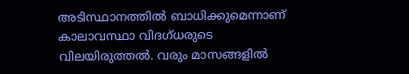അടിസ്ഥാനത്തിൽ ബാധിക്കുമെന്നാണ് കാലാവസ്ഥാ വിദഗ്ധരുടെ വിലയിരുത്തൽ. വരും മാസങ്ങളിൽ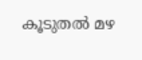കൂടുതൽ മഴ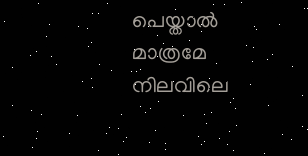പെയ്താൽ മാത്രമേ നിലവിലെ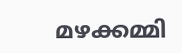മഴക്കമ്മി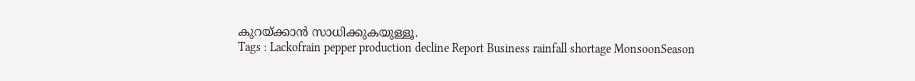കുറയ്ക്കാൻ സാധിക്കുകയുള്ളൂ.
Tags : Lackofrain pepper production decline Report Business rainfall shortage MonsoonSeason